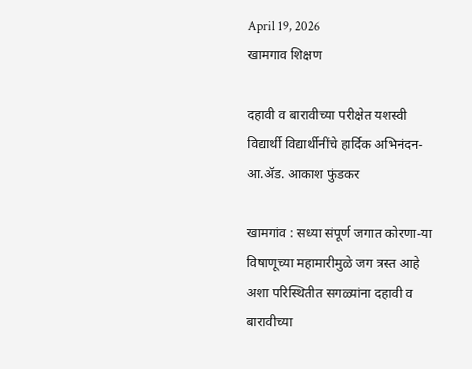April 19, 2026
खामगाव शिक्षण

दहावी व बारावीच्या परीक्षेत यशस्वी विद्यार्थी विद्यार्थीनींचे हार्दिक अभिनंदन- आ.ॲड. आकाश फुंडकर

खामगांव : सध्या संपूर्ण जगात कोरणा-या विषाणूच्या महामारीमुळे जग त्रस्त आहे अशा परिस्थितीत सगळ्यांना दहावी व बारावीच्या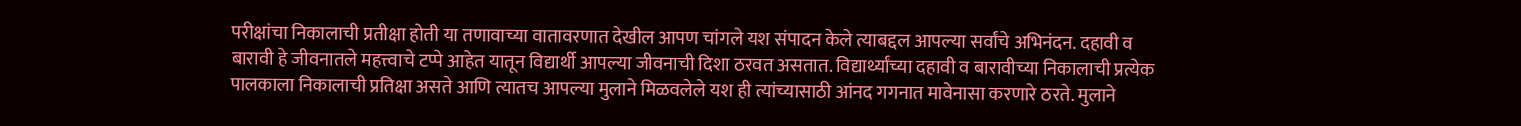परीक्षांचा निकालाची प्रतीक्षा होती या तणावाच्या वातावरणात देखील आपण चांगले यश संपादन केले त्याबद्दल आपल्या सर्वांचे अभिनंदन. दहावी व बारावी हे जीवनातले महत्त्वाचे टप्पे आहेत यातून विद्यार्थी आपल्या जीवनाची दिशा ठरवत असतात. विद्यार्थ्यांच्या दहावी व बारावीच्या निकालाची प्रत्येक पालकाला निकालाची प्रतिक्षा असते आणि त्यातच आपल्या मुलाने मिळवलेले यश ही त्यांच्यासाठी आंनद गगनात मावेनासा करणारे ठरते. मुलाने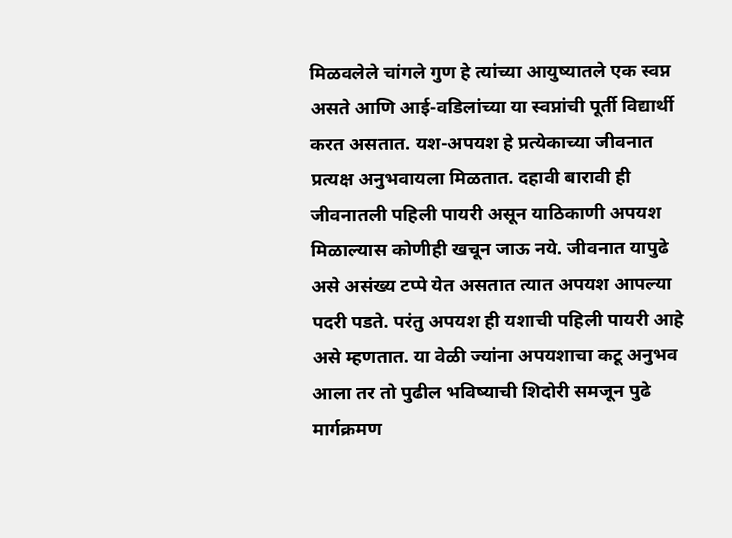मिळवलेले चांगले गुण हे त्यांच्या आयुष्यातले एक स्वप्न असते आणि आई-वडिलांच्या या स्वप्नांची पूर्ती विद्यार्थी करत असतात. यश-अपयश हे प्रत्येकाच्या जीवनात प्रत्यक्ष अनुभवायला मिळतात. दहावी बारावी ही जीवनातली पहिली पायरी असून याठिकाणी अपयश मिळाल्यास कोणीही खचून जाऊ नये. जीवनात यापुढे असे असंख्य टप्पे येत असतात त्यात अपयश आपल्या पदरी पडते. परंतु अपयश ही यशाची पहिली पायरी आहे असे म्हणतात. या वेळी ज्यांना अपयशाचा कटू अनुभव आला तर तो पुढील भविष्याची शिदोरी समजून पुढे मार्गक्रमण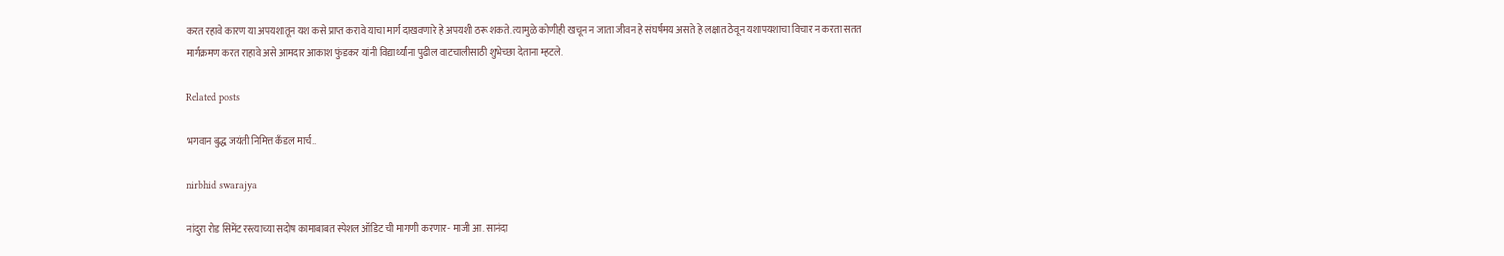करत रहावे कारण या अपयशातून यश कसे प्राप्त करावे याचा मार्ग दाखवणारे हे अपयशी ठरू शकते. त्यामुळे कोणीही खचून न जाता जीवन हे संघर्षमय असते हे लक्षात ठेवून यशापयशाचा विचार न करता सतत मार्गक्रमण करत राहावे असे आमदार आकाश फुंडकर यांनी विद्यार्थ्यांना पुढील वाटचालीसाठी शुभेच्छा देताना म्हटले.

Related posts

भगवान बुद्ध जयंती निमित्त कँडल मार्च..

nirbhid swarajya

नांदुरा रोड सिमेंट रस्त्याच्या सदोष कामाबाबत स्पेशल ऑडिट ची मागणी करणार- माजी आ. सानंदा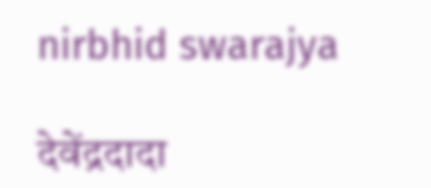nirbhid swarajya

देवेंद्रदादा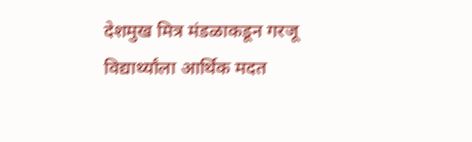देशमुख मित्र मंडळाकडून गरजू विद्यार्थ्यांला आर्थिक मदत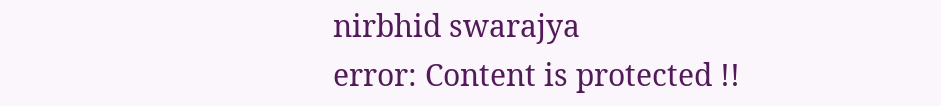nirbhid swarajya
error: Content is protected !!